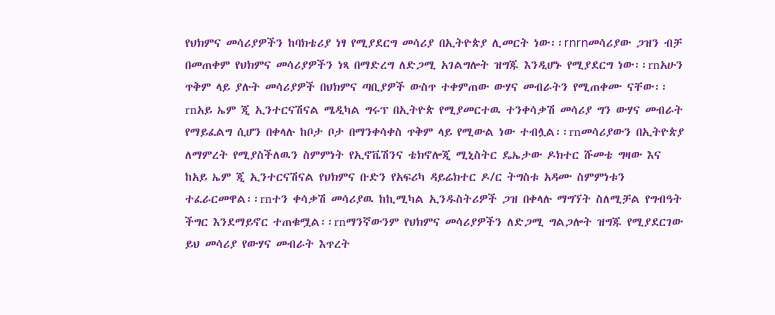የህክምና መሳሪያዎችን ከባክቴሪያ ነፃ የሚያደርግ መሳሪያ በኢትዮጵያ ሊመርት ነው፡፡rnrnመሳሪያው ጋዝን ብቻ በመጠቀም የህክምና መሳሪያዎችን ነጻ በማድረግ ለድጋሚ አገልግሎት ዝግጁ እንዲሆኑ የሚያደርግ ነው፡፡rnአሁን ጥቅም ላይ ያሉት መሳሪያዎች በህክምና ጣቢያዎች ውስጥ ተቀምጠው ውሃና መብራትን የሚጠቀሙ ናቸው፡፡rnአይ ኤም ጂ ኢንተርናሽናል ሜዲካል ግሩፕ በኢትዮጵ የሚያመርተዉ ተንቀሳቃሽ መሳሪያ ግን ውሃና መብራት የማይፈልግ ሲሆን በቀላሉ ከቦታ ቦታ በማንቀሳቀስ ጥቅም ላይ የሚውል ነው ተብሏል፡፡rnመሳሪያውን በኢትዮጵያ ለማምረት የሚያስችለዉን ስምምነት የኢኖቬሽንና ቴክኖሎጂ ሚኒስትር ዴኤታው ዶክተር ሹመቴ ግዛው እና ከአይ ኤም ጂ ኢንተርናሽናል የህክምና ቡድን የአፍሪካ ዳይሬክተር ዶ/ር ትግስቱ አዳሙ ስምምነቱን ተፈራርመዋል፡፡rnተን ቀሳቃሽ መሳሪያዉ ከኪሚካል ኢንዱስትሪዎች ጋዝ በቀላሉ ማግኘት ስለሚቻል የግብዓት ችግር እንደማይኖር ተጠቁሟል፡፡rnማንኛውንም የህክምና መሳሪያዎችን ለድጋሚ ግልጋሎት ዝግጁ የሚያደርገው ይህ መሳሪያ የውሃና መብራት እጥረት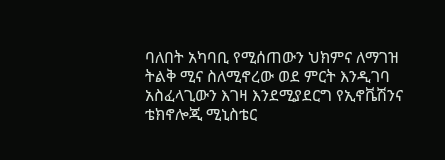ባለበት አካባቢ የሚሰጠውን ህክምና ለማገዝ ትልቅ ሚና ስለሚኖረው ወደ ምርት እንዲገባ አስፈላጊውን እገዛ እንደሚያደርግ የኢኖቬሽንና ቴክኖሎጂ ሚኒስቴር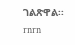ገልጽዋል፡፡rnrn